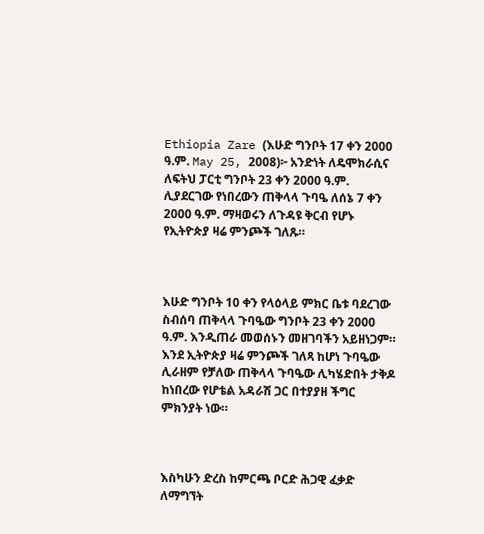Ethiopia Zare (እሁድ ግንቦት 17 ቀን 2000 ዓ.ም. May 25, 2008)፦ አንድነት ለዴሞክራሲና ለፍትህ ፓርቲ ግንቦት 23 ቀን 2000 ዓ.ም. ሊያደርገው የነበረውን ጠቅላላ ጉባዔ ለሰኔ 7 ቀን 2000 ዓ.ም. ማዛወሩን ለጉዳዩ ቅርብ የሆኑ የኢትዮጵያ ዛሬ ምንጮች ገለጹ።



እሁድ ግንቦት 10 ቀን የላዕላይ ምክር ቤቱ ባደረገው ስብሰባ ጠቅላላ ጉባዔው ግንቦት 23 ቀን 2000 ዓ.ም. እንዲጠራ መወሰኑን መዘገባችን አይዘነጋም። እንደ ኢትዮጵያ ዛሬ ምንጮች ገለጻ ከሆነ ጉባዔው ሊራዘም የቻለው ጠቅላላ ጉባዔው ሊካሄድበት ታቅዶ ከነበረው የሆቴል አዳራሽ ጋር በተያያዘ ችግር ምክንያት ነው።



እስካሁን ድረስ ከምርጫ ቦርድ ሕጋዊ ፈቃድ ለማግኘት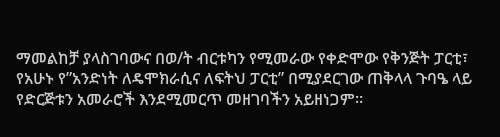ማመልከቻ ያላስገባውና በወ/ት ብርቱካን የሚመራው የቀድሞው የቅንጅት ፓርቲ፣ የአሁኑ የ”አንድነት ለዴሞክራሲና ለፍትህ ፓርቲ” በሚያደርገው ጠቅላላ ጉባዔ ላይ የድርጅቱን አመራሮች እንደሚመርጥ መዘገባችን አይዘነጋም።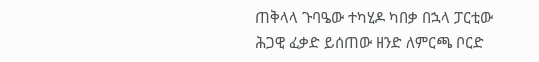ጠቅላላ ጉባዔው ተካሂዶ ካበቃ በኋላ ፓርቲው ሕጋዊ ፈቃድ ይሰጠው ዘንድ ለምርጫ ቦርድ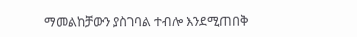ማመልከቻውን ያስገባል ተብሎ እንደሚጠበቅ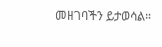መዘገባችን ይታወሳል።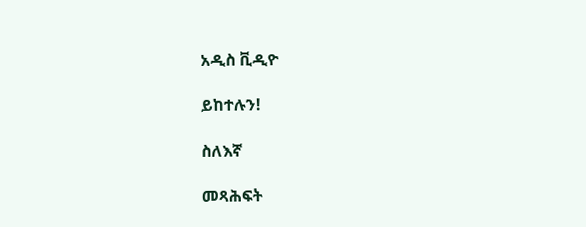አዲስ ቪዲዮ

ይከተሉን!

ስለእኛ

መጻሕፍት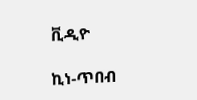ቪዲዮ

ኪነ-ጥበብ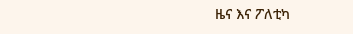ዜና እና ፖለቲካ